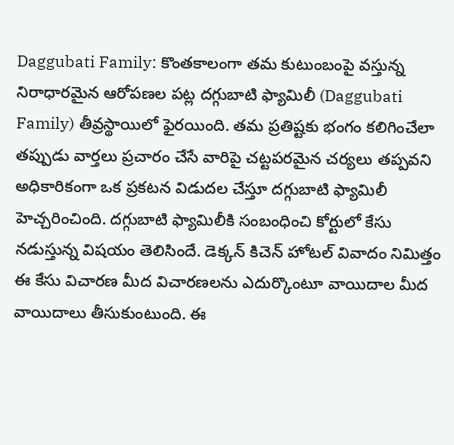Daggubati Family: కొంతకాలంగా తమ కుటుంబంపై వస్తున్న నిరాధారమైన ఆరోపణల పట్ల దగ్గుబాటి ఫ్యామిలీ (Daggubati Family) తీవ్రస్థాయిలో ఫైరయింది. తమ ప్రతిష్టకు భంగం కలిగించేలా తప్పుడు వార్తలు ప్రచారం చేసే వారిపై చట్టపరమైన చర్యలు తప్పవని అధికారికంగా ఒక ప్రకటన విడుదల చేస్తూ దగ్గుబాటి ఫ్యామిలీ హెచ్చరించింది. దగ్గుబాటి ఫ్యామిలీకి సంబంధించి కోర్టులో కేసు నడుస్తున్న విషయం తెలిసిందే. డెక్కన్ కిచెన్ హోటల్ వివాదం నిమిత్తం ఈ కేసు విచారణ మీద విచారణలను ఎదుర్కొంటూ వాయిదాల మీద వాయిదాలు తీసుకుంటుంది. ఈ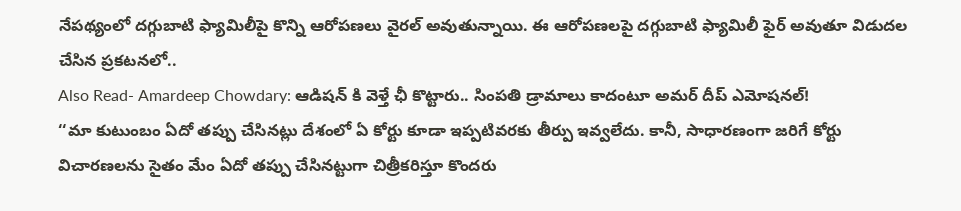నేపథ్యంలో దగ్గుబాటి ఫ్యామిలీపై కొన్ని ఆరోపణలు వైరల్ అవుతున్నాయి. ఈ ఆరోపణలపై దగ్గుబాటి ఫ్యామిలీ ఫైర్ అవుతూ విడుదల చేసిన ప్రకటనలో..
Also Read- Amardeep Chowdary: ఆడిషన్ కి వెళ్తే ఛీ కొట్టారు.. సింపతి డ్రామాలు కాదంటూ అమర్ దీప్ ఎమోషనల్!
‘‘మా కుటుంబం ఏదో తప్పు చేసినట్లు దేశంలో ఏ కోర్టు కూడా ఇప్పటివరకు తీర్పు ఇవ్వలేదు. కానీ, సాధారణంగా జరిగే కోర్టు విచారణలను సైతం మేం ఏదో తప్పు చేసినట్టుగా చిత్రీకరిస్తూ కొందరు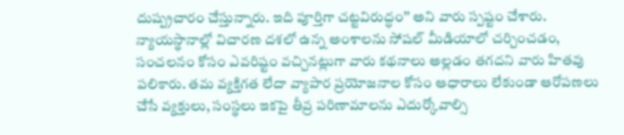దుష్ప్రచారం చేస్తున్నారు. ఇది పూర్తిగా చట్టవిరుద్ధం’’ అని వారు స్పష్టం చేశారు. న్యాయస్థానాల్లో విచారణ దశలో ఉన్న అంశాలను సోషల్ మీడియాలో చర్చించడం, సంచలనం కోసం ఎవరిష్టం వచ్చినట్లుగా వారు కథనాలు అల్లడం తగదని వారు హితవు పలికారు. తమ వ్యక్తిగత లేదా వ్యాపార ప్రయోజనాల కోసం ఆధారాలు లేకుండా ఆరోపణలు చేసే వ్యక్తులు, సంస్థలు ఇకపై తీవ్ర పరిణామాలను ఎదుర్కోవాల్సి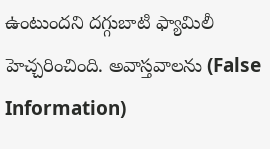ఉంటుందని దగ్గుబాటి ఫ్యామిలీ హెచ్చరించింది. అవాస్తవాలను (False Information)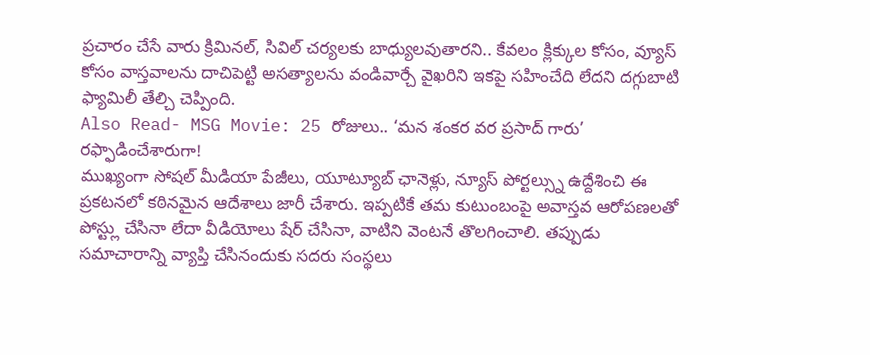ప్రచారం చేసే వారు క్రిమినల్, సివిల్ చర్యలకు బాధ్యులవుతారని.. కేవలం క్లిక్కుల కోసం, వ్యూస్ కోసం వాస్తవాలను దాచిపెట్టి అసత్యాలను వండివార్చే వైఖరిని ఇకపై సహించేది లేదని దగ్గుబాటి ఫ్యామిలీ తేల్చి చెప్పింది.
Also Read- MSG Movie: 25 రోజులు.. ‘మన శంకర వర ప్రసాద్ గారు’ రఫ్ఫాడించేశారుగా!
ముఖ్యంగా సోషల్ మీడియా పేజీలు, యూట్యూబ్ ఛానెళ్లు, న్యూస్ పోర్టల్స్ను ఉద్దేశించి ఈ ప్రకటనలో కఠినమైన ఆదేశాలు జారీ చేశారు. ఇప్పటికే తమ కుటుంబంపై అవాస్తవ ఆరోపణలతో పోస్ట్లు చేసినా లేదా వీడియోలు షేర్ చేసినా, వాటిని వెంటనే తొలగించాలి. తప్పుడు సమాచారాన్ని వ్యాప్తి చేసినందుకు సదరు సంస్థలు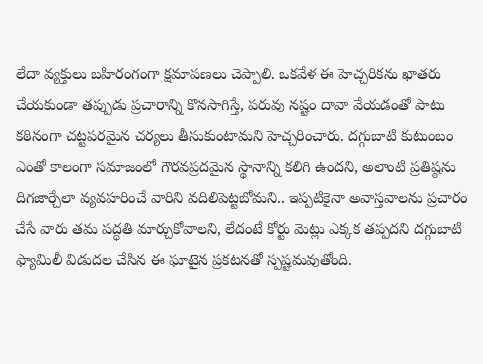లేదా వ్యక్తులు బహిరంగంగా క్షమాపణలు చెప్పాలి. ఒకవేళ ఈ హెచ్చరికను ఖాతరు చేయకుండా తప్పుడు ప్రచారాన్ని కొనసాగిస్తే, పరువు నష్టం దావా వేయడంతో పాటు కఠినంగా చట్టపరమైన చర్యలు తీసుకుంటామని హెచ్చరించారు. దగ్గుబాటి కుటుంబం ఎంతో కాలంగా సమాజంలో గౌరవప్రదమైన స్థానాన్ని కలిగి ఉందని, అలాంటి ప్రతిష్ఠను దిగజార్చేలా వ్యవహరించే వారిని వదిలిపెట్టబోమని.. ఇప్పటికైనా అవాస్తవాలను ప్రచారం చేసే వారు తమ పద్ధతి మార్చుకోవాలని, లేదంటే కోర్టు మెట్లు ఎక్కక తప్పదని దగ్గుబాటి ఫ్యామిలీ విడుదల చేసిన ఈ ఘాటైన ప్రకటనతో స్పష్టమవుతోంది.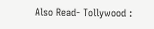Also Read- Tollywood :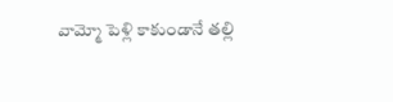వామ్మో పెళ్లి కాకుండానే తల్లి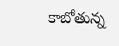కాబోతున్న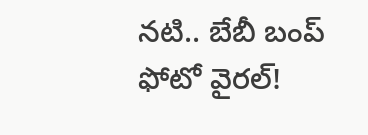నటి.. బేబీ బంప్ ఫోటో వైరల్!